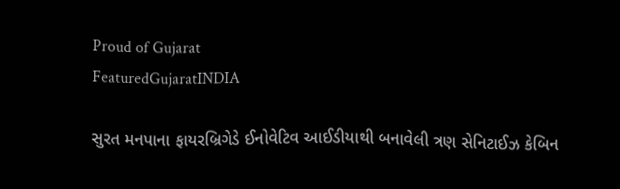Proud of Gujarat
FeaturedGujaratINDIA

સુરત મનપાના ફાયરબ્રિગેડે ઈનોવેટિવ આઈડીયાથી બનાવેલી ત્રણ સેનિટાઈઝ કેબિન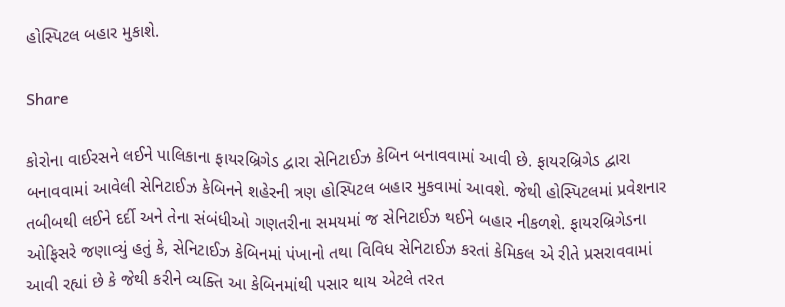હોસ્પિટલ બહાર મુકાશે.

Share

કોરોના વાઈરસને લઈને પાલિકાના ફાયરબ્રિગેડ દ્વારા સેનિટાઈઝ કેબિન બનાવવામાં આવી છે. ફાયરબ્રિગેડ દ્વારા બનાવવામાં આવેલી સેનિટાઈઝ કેબિનને શહેરની ત્રણ હોસ્પિટલ બહાર મુકવામાં આવશે. જેથી હોસ્પિટલમાં પ્રવેશનાર તબીબથી લઈને દર્દી અને તેના સંબંધીઓ ગણતરીના સમયમાં જ સેનિટાઈઝ થઈને બહાર નીકળશે. ફાયરબ્રિગેડના ઓફિસરે જણાવ્યું હતું કે, સેનિટાઈઝ કેબિનમાં પંખાનો તથા વિવિધ સેનિટાઈઝ કરતાં કેમિકલ એ રીતે પ્રસરાવવામાં આવી રહ્યાં છે કે જેથી કરીને વ્યક્તિ આ કેબિનમાંથી પસાર થાય એટલે તરત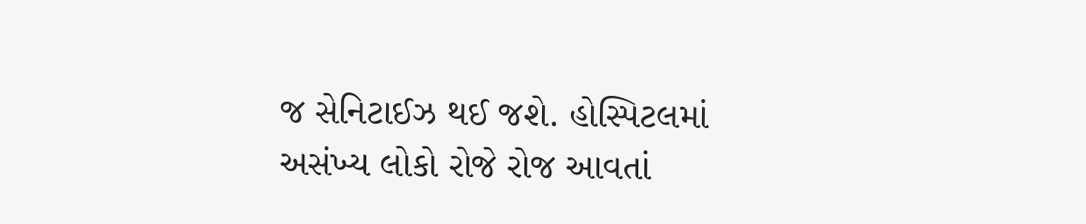જ સેનિટાઈઝ થઈ જશે. હોસ્પિટલમાં અસંખ્ય લોકો રોજે રોજ આવતાં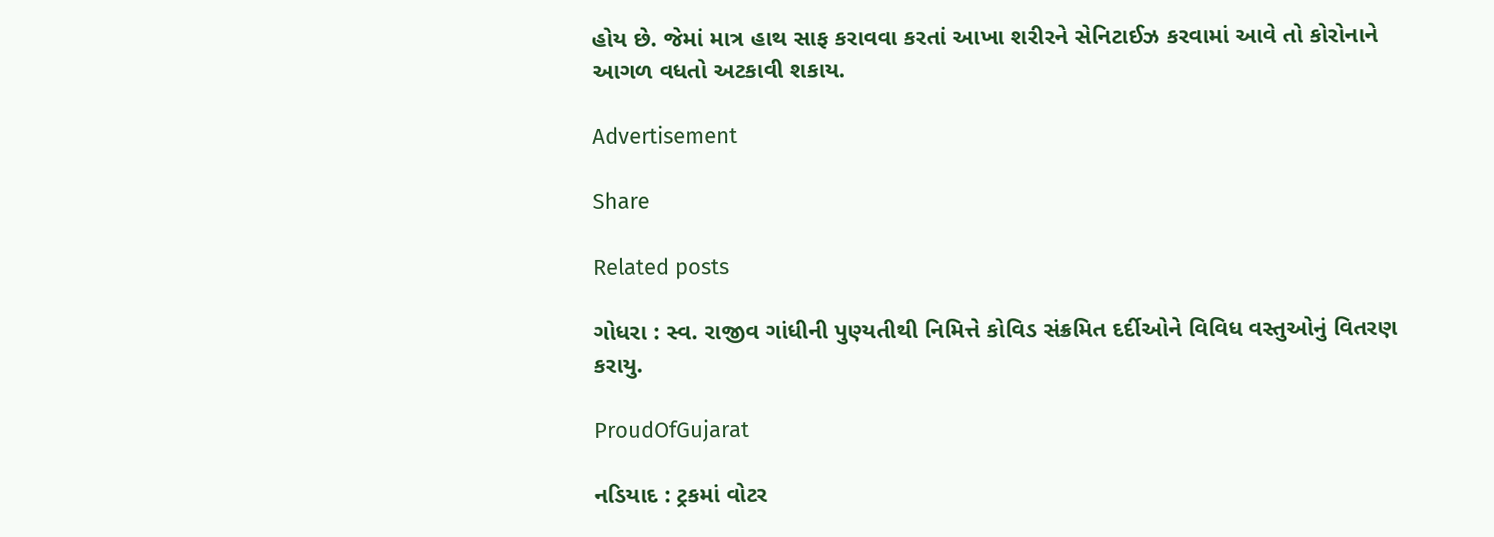હોય છે. જેમાં માત્ર હાથ સાફ કરાવવા કરતાં આખા શરીરને સેનિટાઈઝ કરવામાં આવે તો કોરોનાને આગળ વધતો અટકાવી શકાય.

Advertisement

Share

Related posts

ગોધરા : સ્વ. રાજીવ ગાંધીની પુણ્યતીથી નિમિત્તે કોવિડ સંક્રમિત દર્દીઓને વિવિધ વસ્તુઓનું વિતરણ કરાયુ.

ProudOfGujarat

નડિયાદ : ટ્રકમાં વોટર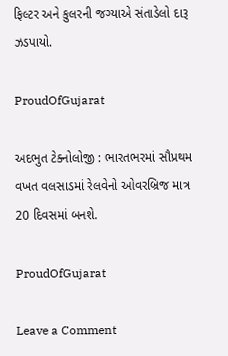ફિલ્ટર અને કુલરની જગ્યાએ સંતાડેલો દારૂ ઝડપાયો.

ProudOfGujarat

અદભુત ટેક્નોલોજી : ભારતભરમાં સૌપ્રથમ વખત વલસાડમાં રેલવેનો ઓવરબ્રિજ માત્ર 20 દિવસમાં બનશે.

ProudOfGujarat

Leave a Comment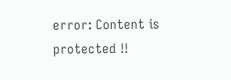error: Content is protected !!